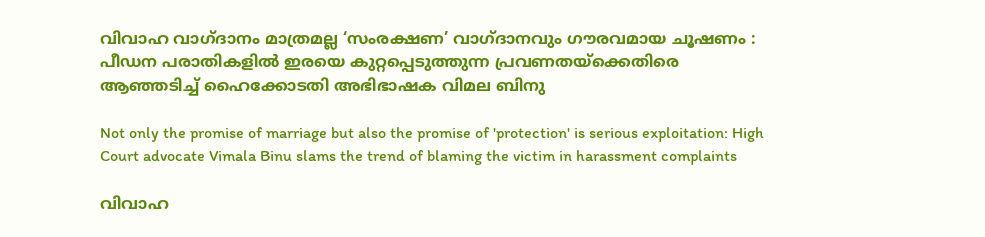വിവാഹ വാഗ്ദാനം മാത്രമല്ല ‘സംരക്ഷണ’ വാഗ്ദാനവും ഗൗരവമായ ചൂഷണം : പീഡന പരാതികളിൽ ഇരയെ കുറ്റപ്പെടുത്തുന്ന പ്രവണതയ്ക്കെതിരെ ആഞ്ഞടിച്ച് ഹൈക്കോടതി അഭിഭാഷക വിമല ബിനു

Not only the promise of marriage but also the promise of 'protection' is serious exploitation: High Court advocate Vimala Binu slams the trend of blaming the victim in harassment complaints

വിവാഹ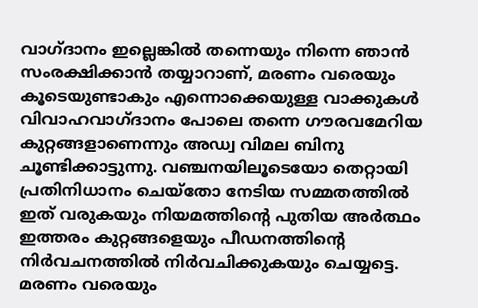വാഗ്ദാനം ഇല്ലെങ്കിൽ തന്നെയും നിന്നെ ഞാൻ സംരക്ഷിക്കാൻ തയ്യാറാണ്, മരണം വരെയും കൂടെയുണ്ടാകും എന്നൊക്കെയുള്ള വാക്കുകൾ വിവാഹവാഗ്ദാനം പോലെ തന്നെ ഗൗരവമേറിയ കുറ്റങ്ങളാണെന്നും അഡ്വ വിമല ബിനു ചൂണ്ടിക്കാട്ടുന്നു. വഞ്ചനയിലൂടെയോ തെറ്റായി പ്രതിനിധാനം ചെയ്തോ നേടിയ സമ്മതത്തിൽ ഇത് വരുകയും നിയമത്തിന്റെ പുതിയ അർത്ഥം ഇത്തരം കുറ്റങ്ങളെയും പീഡനത്തിന്റെ നിർവചനത്തിൽ നിർവചിക്കുകയും ചെയ്യട്ടെ. മരണം വരെയും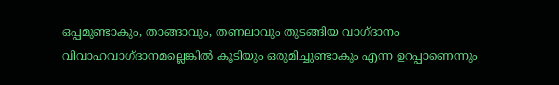ഒപ്പമുണ്ടാകും, താങ്ങാവും, തണലാവും തുടങ്ങിയ വാഗ്ദാനം വിവാഹവാഗ്ദാനമല്ലെങ്കിൽ കൂടിയും ഒരുമിച്ചുണ്ടാകും എന്ന ഉറപ്പാണെന്നും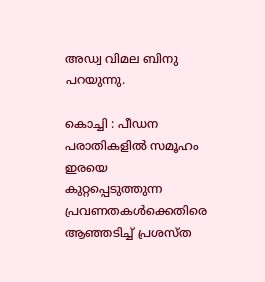അഡ്വ വിമല ബിനു പറയുന്നു.

കൊച്ചി : പീഡന പരാതികളിൽ സമൂഹം ഇരയെ കുറ്റപ്പെടുത്തുന്ന പ്രവണതകൾക്കെതിരെ ആഞ്ഞടിച്ച് പ്രശസ്ത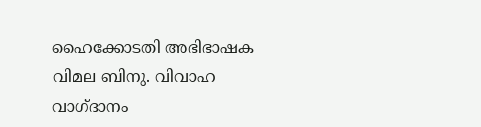ഹൈക്കോടതി അഭിഭാഷക വിമല ബിനു. വിവാഹ വാഗ്ദാനം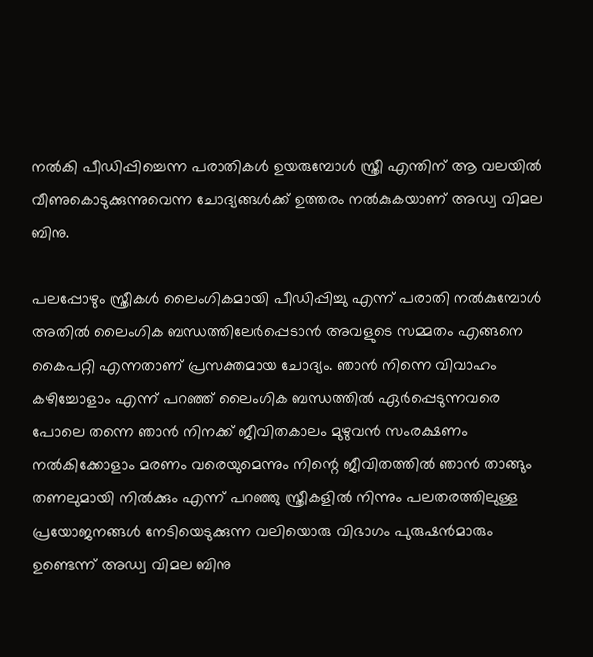നൽകി പീഡിപ്പിച്ചെന്ന പരാതികൾ ഉയരുമ്പോൾ സ്ത്രീ എന്തിന് ആ വലയിൽ വീണുകൊടുക്കുന്നുവെന്ന ചോദ്യങ്ങൾക്ക് ഉത്തരം നൽകുകയാണ് അഡ്വ വിമല ബിനു.

പലപ്പോഴും സ്ത്രീകൾ ലൈംഗികമായി പീഡിപ്പിച്ചു എന്ന് പരാതി നൽകുമ്പോൾ അതിൽ ലൈംഗിക ബന്ധത്തിലേർപ്പെടാൻ അവളുടെ സമ്മതം എങ്ങനെ കൈപറ്റി എന്നതാണ് പ്രസക്തമായ ചോദ്യം. ഞാൻ നിന്നെ വിവാഹം കഴിച്ചോളാം എന്ന് പറഞ്ഞ് ലൈംഗിക ബന്ധത്തിൽ ഏർപ്പെടുന്നവരെ പോലെ തന്നെ ഞാൻ നിനക്ക് ജീവിതകാലം മുഴുവൻ സംരക്ഷണം നൽകിക്കോളാം മരണം വരെയുമെന്നും നിന്റെ ജീവിതത്തിൽ ഞാൻ താങ്ങും തണലുമായി നിൽക്കും എന്ന് പറഞ്ഞു സ്ത്രീകളിൽ നിന്നും പലതരത്തിലുള്ള പ്രയോജനങ്ങൾ നേടിയെടുക്കുന്ന വലിയൊരു വിഭാഗം പുരുഷൻമാരും ഉണ്ടെന്ന് അഡ്വ വിമല ബിനു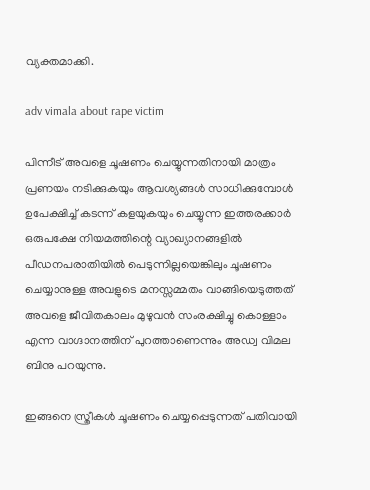വ്യക്തമാക്കി.

adv vimala about rape victim

പിന്നീട് അവളെ ചൂഷണം ചെയ്യുന്നതിനായി മാത്രം പ്രണയം നടിക്കുകയും ആവശ്യങ്ങൾ സാധിക്കുമ്പോൾ ഉപേക്ഷിച്ച് കടന്ന് കളയുകയും ചെയ്യുന്ന ഇത്തരക്കാർ ഒരുപക്ഷേ നിയമത്തിന്റെ വ്യാഖ്യാനങ്ങളിൽ പീഡനപരാതിയിൽ പെടുന്നില്ലയെങ്കിലും ചൂഷണം ചെയ്യാനുള്ള അവളുടെ മനസ്സമ്മതം വാങ്ങിയെടുത്തത് അവളെ ജീവിതകാലം മുഴുവൻ സംരക്ഷിച്ചു കൊള്ളാം എന്ന വാഗ്ദാനത്തിന് പുറത്താണെന്നും അഡ്വ വിമല ബിനു പറയുന്നു.

ഇങ്ങനെ സ്ത്രീകൾ ചൂഷണം ചെയ്യപ്പെടുന്നത് പതിവായി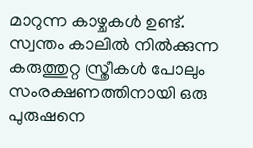മാറുന്ന കാഴ്ചകൾ ഉണ്ട്. സ്വന്തം കാലിൽ നിൽക്കുന്ന കരുത്തുറ്റ സ്ത്രീകൾ പോലും സംരക്ഷണത്തിനായി ഒരു പുരുഷനെ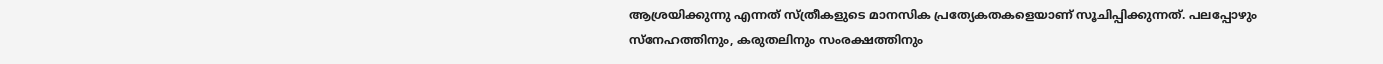ആശ്രയിക്കുന്നു എന്നത് സ്ത്രീകളുടെ മാനസിക പ്രത്യേകതകളെയാണ് സൂചിപ്പിക്കുന്നത്. പലപ്പോഴും സ്നേഹത്തിനും, കരുതലിനും സംരക്ഷത്തിനും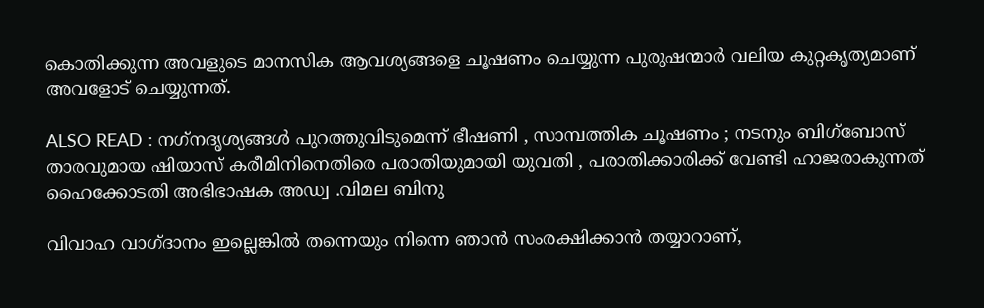കൊതിക്കുന്ന അവളുടെ മാനസിക ആവശ്യങ്ങളെ ചൂഷണം ചെയ്യുന്ന പുരുഷന്മാർ വലിയ കുറ്റകൃത്യമാണ് അവളോട്‌ ചെയ്യുന്നത്.

ALSO READ : നഗ്‌നദൃശ്യങ്ങൾ പുറത്തുവിടുമെന്ന് ഭീഷണി , സാമ്പത്തിക ചൂഷണം ; നടനും ബിഗ്‌ബോസ് താരവുമായ ഷിയാസ് കരീമിനിനെതിരെ പരാതിയുമായി യുവതി , പരാതിക്കാരിക്ക് വേണ്ടി ഹാജരാകുന്നത് ഹൈക്കോടതി അഭിഭാഷക അഡ്വ .വിമല ബിനു

വിവാഹ വാഗ്ദാനം ഇല്ലെങ്കിൽ തന്നെയും നിന്നെ ഞാൻ സംരക്ഷിക്കാൻ തയ്യാറാണ്,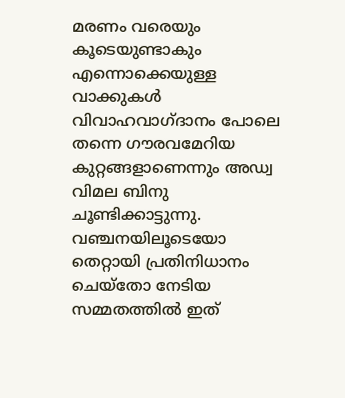മരണം വരെയും കൂടെയുണ്ടാകും എന്നൊക്കെയുള്ള വാക്കുകൾ വിവാഹവാഗ്ദാനം പോലെ തന്നെ ഗൗരവമേറിയ കുറ്റങ്ങളാണെന്നും അഡ്വ വിമല ബിനു ചൂണ്ടിക്കാട്ടുന്നു. വഞ്ചനയിലൂടെയോ തെറ്റായി പ്രതിനിധാനം ചെയ്തോ നേടിയ സമ്മതത്തിൽ ഇത്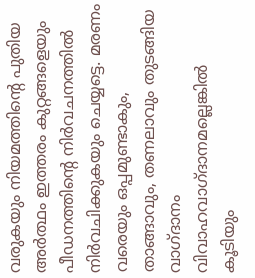വരുകയും നിയമത്തിന്റെ പുതിയ അർത്ഥം ഇത്തരം കുറ്റങ്ങളെയും പീഡനത്തിന്റെ നിർവചനത്തിൽ നിർവചിക്കുകയും ചെയ്യട്ടെ. മരണം വരെയും ഒപ്പമുണ്ടാകും, താങ്ങാവും, തണലാവും തുടങ്ങിയ വാഗ്ദാനം വിവാഹവാഗ്ദാനമല്ലെങ്കിൽ കൂടിയും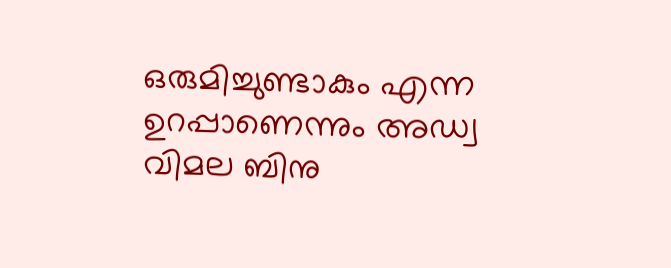ഒരുമിച്ചുണ്ടാകും എന്ന ഉറപ്പാണെന്നും അഡ്വ വിമല ബിനു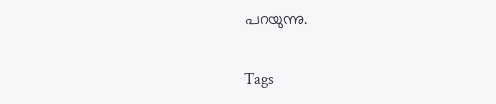പറയുന്നു.

Tags